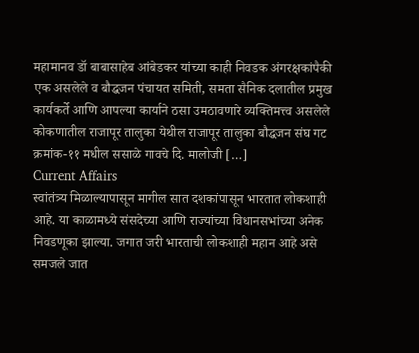महामानव डॉ बाबासाहेब आंबेडकर यांच्या काही निवडक अंगरक्षकांपैकी एक असलेले व बौद्धजन पंचायत समिती, समता सैनिक दलातील प्रमुख कार्यकर्ते आणि आपल्या कार्याने ठसा उमठावणारे व्यक्तिमत्त्व असलेले कोकणातील राजापूर तालुका येथील राजापूर तालुका बौद्धजन संघ गट क्रमांक-११ मधील ससाळे गावचे दि. मालोजी […]
Current Affairs
स्वांतंत्र्य मिळाल्यापासून मागील सात दशकांपासून भारतात लोकशाही आहे. या काळामध्ये संसदेच्या आणि राज्यांच्या विधानसभांच्या अनेक निवडणूका झाल्या. जगात जरी भारताची लोकशाही महान आहे असे समजले जात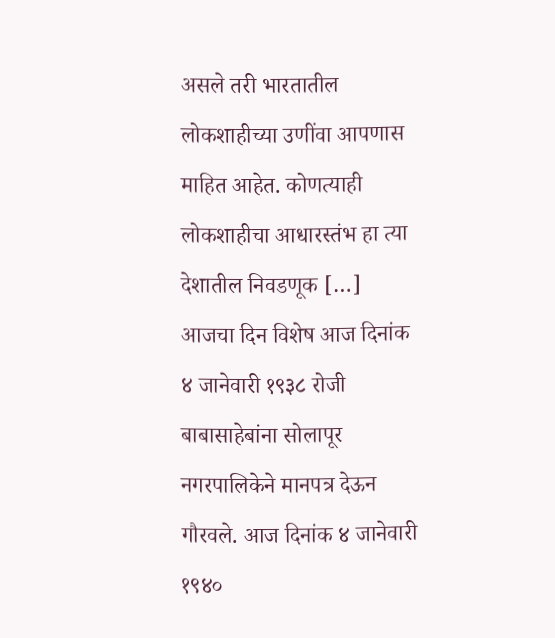असले तरी भारतातील लोकशाहीच्या उणींवा आपणास माहित आहेत. कोणत्याही लोकशाहीचा आधारस्तंभ हा त्या देशातील निवडणूक […]
आजचा दिन विशेष आज दिनांक ४ जानेवारी १९३८ रोजी बाबासाहेबांना सोलापूर नगरपालिकेने मानपत्र देऊन गौरवले. आज दिनांक ४ जानेवारी १९४०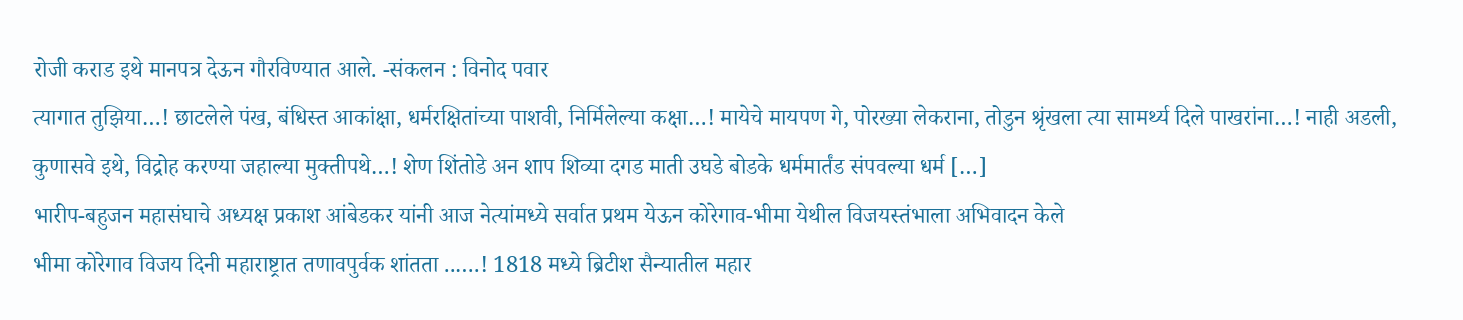रोजी कराड इथे मानपत्र देऊन गौरविण्यात आले. -संकलन : विनोद पवार
त्यागात तुझिया…! छाटलेले पंख, बंधिस्त आकांक्षा, धर्मरक्षितांच्या पाशवी, निर्मिलेल्या कक्षा…! मायेचे मायपण गे, पोरख्या लेकराना, तोडुन श्रृंखला त्या सामर्थ्य दिले पाखरांना…! नाही अडली, कुणासवे इथे, विद्रोह करण्या जहाल्या मुक्तीपथे…! शेण शिंतोडे अन शाप शिव्या दगड माती उघडे बोडके धर्ममार्तंड संपवल्या धर्म […]
भारीप-बहुजन महासंघाचे अध्यक्ष प्रकाश आंबेडकर यांनी आज नेत्यांमध्ये सर्वात प्रथम येऊन कोरेगाव-भीमा येथील विजयस्तंभाला अभिवादन केले
भीमा कोरेगाव विजय दिनी महाराष्ट्रात तणावपुर्वक शांतता ..….! 1818 मध्ये ब्रिटीश सैन्यातील महार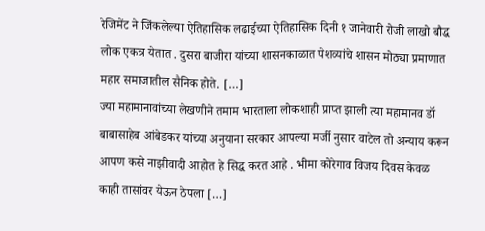रेजिमेंट ने जिंकलेल्या ऐतिहासिक लढाईच्या ऐतिहासिक दिनी १ जानेवारी रोजी लाखो बौद्ध लोक एकत्र येतात . दुसरा बाजीरा यांच्या शासनकाळात पेशव्यांचे शासन मोठ्या प्रमाणात महार समाजातील सैनिक होते. […]
ज्या महामानावांच्या लेखणीने तमाम भारताला लोकशाही प्राप्त झाली त्या महामानव डॉ बाबासाहेब आंबेडकर यांच्या अनुयाना सरकार आपल्या मर्जी नुसार वाटेल तो अन्याय करून आपण कसे नाझीवादी आहोत हे सिद्ध करत आहे . भीमा कोरेगाव विजय दिवस केवळ काही तासांवर येऊन ठेपला […]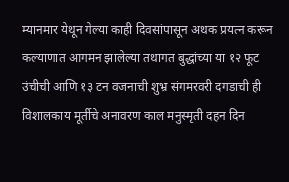म्यानमार येथून गेल्या काही दिवसांपासून अथक प्रयत्न करून कल्याणात आगमन झालेल्या तथागत बुद्धांच्या या १२ फूट उंचीची आणि १३ टन वजनाची शुभ्र संगमरवरी दगडाची ही विशालकाय मूर्तीचे अनावरण काल मनुस्मृती दहन दिन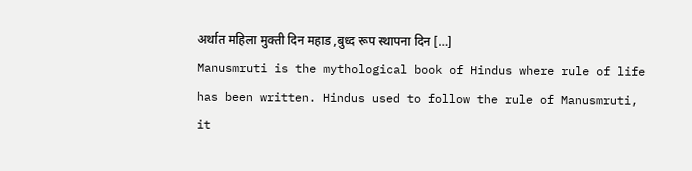अर्थात महिला मुक्ती दिन महाड ,बुध्द रूप स्थापना दिन […]
Manusmruti is the mythological book of Hindus where rule of life has been written. Hindus used to follow the rule of Manusmruti, it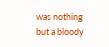was nothing but a bloody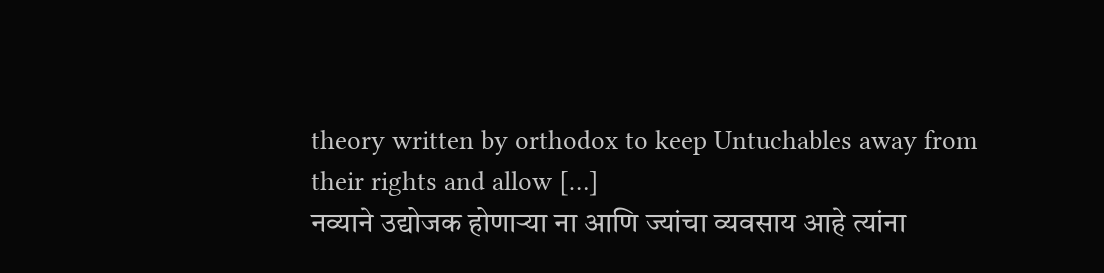theory written by orthodox to keep Untuchables away from their rights and allow […]
नव्याने उद्योजक होणाऱ्या ना आणि ज्यांचा व्यवसाय आहे त्यांना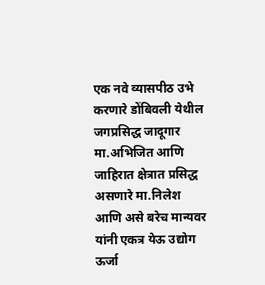एक नवे व्यासपीठ उभे करणारे डोंबिवली येथील जगप्रसिद्ध जादूगार मा.अभिजित आणि जाहिरात क्षेत्रात प्रसिद्ध असणारे मा.निलेश आणि असे बरेच मान्यवर यांनी एकत्र येऊ उद्योग ऊर्जा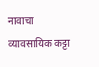नावाचा व्यावसायिक कट्टा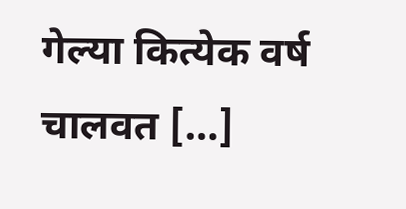गेल्या कित्येक वर्ष चालवत […]